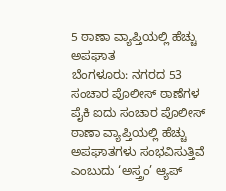5 ಠಾಣಾ ವ್ಯಾಪ್ತಿಯಲ್ಲಿ ಹೆಚ್ಚು ಅಪಘಾತ
ಬೆಂಗಳೂರು: ನಗರದ 53 ಸಂಚಾರ ಪೊಲೀಸ್ ಠಾಣೆಗಳ ಪೈಕಿ ಐದು ಸಂಚಾರ ಪೊಲೀಸ್ ಠಾಣಾ ವ್ಯಾಪ್ತಿಯಲ್ಲಿ ಹೆಚ್ಚು ಅಪಘಾತಗಳು ಸಂಭವಿಸುತ್ತಿವೆ ಎಂಬುದು ‘ಅಸ್ತ್ರಂ’ ಆ್ಯಪ್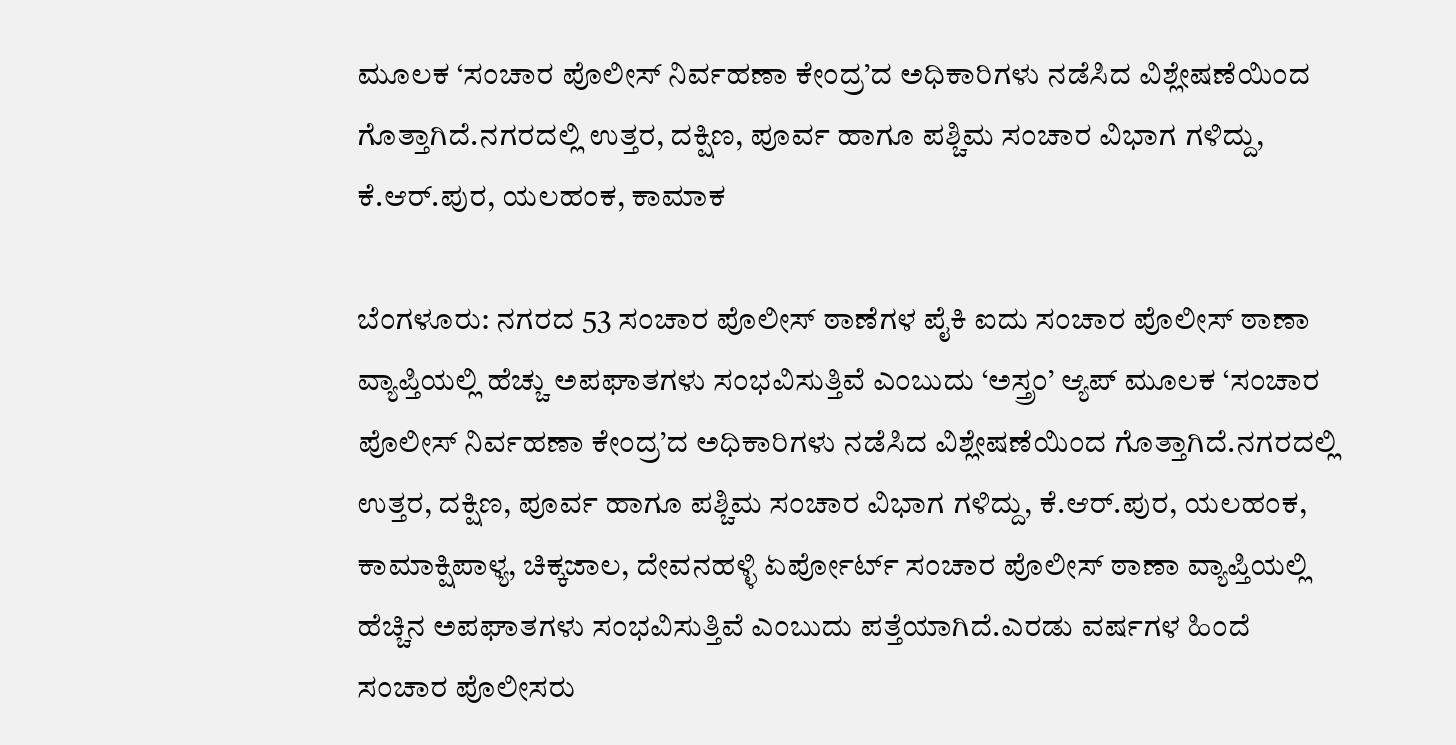ಮೂಲಕ ‘ಸಂಚಾರ ಪೊಲೀಸ್ ನಿರ್ವಹಣಾ ಕೇಂದ್ರ’ದ ಅಧಿಕಾರಿಗಳು ನಡೆಸಿದ ವಿಶ್ಲೇಷಣೆಯಿಂದ ಗೊತ್ತಾಗಿದೆ.ನಗರದಲ್ಲಿ ಉತ್ತರ, ದಕ್ಷಿಣ, ಪೂರ್ವ ಹಾಗೂ ಪಶ್ಚಿಮ ಸಂಚಾರ ವಿಭಾಗ ಗಳಿದ್ದು, ಕೆ.ಆರ್.ಪುರ, ಯಲಹಂಕ, ಕಾಮಾಕ

ಬೆಂಗಳೂರು: ನಗರದ 53 ಸಂಚಾರ ಪೊಲೀಸ್ ಠಾಣೆಗಳ ಪೈಕಿ ಐದು ಸಂಚಾರ ಪೊಲೀಸ್ ಠಾಣಾ ವ್ಯಾಪ್ತಿಯಲ್ಲಿ ಹೆಚ್ಚು ಅಪಘಾತಗಳು ಸಂಭವಿಸುತ್ತಿವೆ ಎಂಬುದು ‘ಅಸ್ತ್ರಂ’ ಆ್ಯಪ್ ಮೂಲಕ ‘ಸಂಚಾರ ಪೊಲೀಸ್ ನಿರ್ವಹಣಾ ಕೇಂದ್ರ’ದ ಅಧಿಕಾರಿಗಳು ನಡೆಸಿದ ವಿಶ್ಲೇಷಣೆಯಿಂದ ಗೊತ್ತಾಗಿದೆ.ನಗರದಲ್ಲಿ ಉತ್ತರ, ದಕ್ಷಿಣ, ಪೂರ್ವ ಹಾಗೂ ಪಶ್ಚಿಮ ಸಂಚಾರ ವಿಭಾಗ ಗಳಿದ್ದು, ಕೆ.ಆರ್.ಪುರ, ಯಲಹಂಕ, ಕಾಮಾಕ್ಷಿಪಾಳ್ಯ, ಚಿಕ್ಕಜಾಲ, ದೇವನಹಳ್ಳಿ ಏರ್ಪೋರ್ಟ್ ಸಂಚಾರ ಪೊಲೀಸ್ ಠಾಣಾ ವ್ಯಾಪ್ತಿಯಲ್ಲಿ ಹೆಚ್ಚಿನ ಅಪಘಾತಗಳು ಸಂಭವಿಸುತ್ತಿವೆ ಎಂಬುದು ಪತ್ತೆಯಾಗಿದೆ.ಎರಡು ವರ್ಷಗಳ ಹಿಂದೆ ಸಂಚಾರ ಪೊಲೀಸರು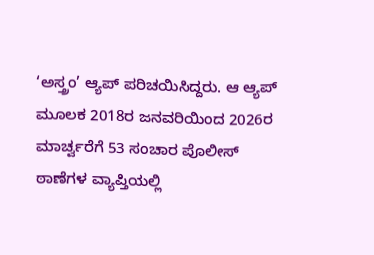‘ಅಸ್ತ್ರಂ’ ಆ್ಯಪ್ ಪರಿಚಯಿಸಿದ್ದರು. ಆ ಆ್ಯಪ್ ಮೂಲಕ 2018ರ ಜನವರಿಯಿಂದ 2026ರ ಮಾರ್ಚ್ವರೆಗೆ 53 ಸಂಚಾರ ಪೊಲೀಸ್ ಠಾಣೆಗಳ ವ್ಯಾಪ್ತಿಯಲ್ಲಿ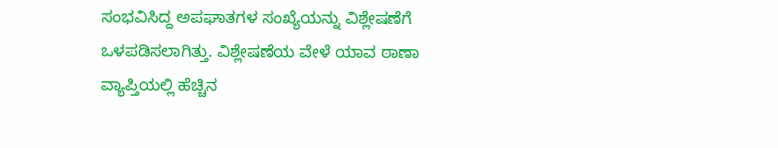ಸಂಭವಿಸಿದ್ದ ಅಪಘಾತಗಳ ಸಂಖ್ಯೆಯನ್ನು ವಿಶ್ಲೇಷಣೆಗೆ ಒಳಪಡಿಸಲಾಗಿತ್ತು. ವಿಶ್ಲೇಷಣೆಯ ವೇಳೆ ಯಾವ ಠಾಣಾ ವ್ಯಾಪ್ತಿಯಲ್ಲಿ ಹೆಚ್ಚಿನ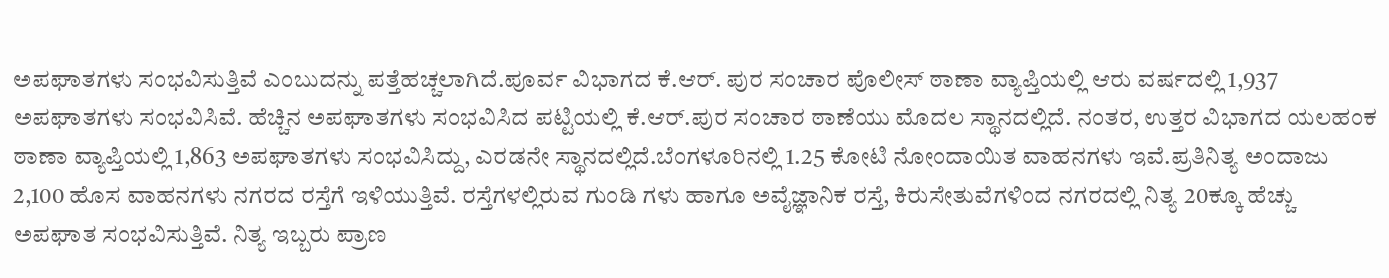ಅಪಘಾತಗಳು ಸಂಭವಿಸುತ್ತಿವೆ ಎಂಬುದನ್ನು ಪತ್ತೆಹಚ್ಚಲಾಗಿದೆ.ಪೂರ್ವ ವಿಭಾಗದ ಕೆ.ಆರ್. ಪುರ ಸಂಚಾರ ಪೊಲೀಸ್ ಠಾಣಾ ವ್ಯಾಪ್ತಿಯಲ್ಲಿ ಆರು ವರ್ಷದಲ್ಲಿ 1,937 ಅಪಘಾತಗಳು ಸಂಭವಿಸಿವೆ. ಹೆಚ್ಚಿನ ಅಪಘಾತಗಳು ಸಂಭವಿಸಿದ ಪಟ್ಟಿಯಲ್ಲಿ ಕೆ.ಆರ್.ಪುರ ಸಂಚಾರ ಠಾಣೆಯು ಮೊದಲ ಸ್ಥಾನದಲ್ಲಿದೆ. ನಂತರ, ಉತ್ತರ ವಿಭಾಗದ ಯಲಹಂಕ ಠಾಣಾ ವ್ಯಾಪ್ತಿಯಲ್ಲಿ 1,863 ಅಪಘಾತಗಳು ಸಂಭವಿಸಿದ್ದು, ಎರಡನೇ ಸ್ಥಾನದಲ್ಲಿದೆ.ಬೆಂಗಳೂರಿನಲ್ಲಿ 1.25 ಕೋಟಿ ನೋಂದಾಯಿತ ವಾಹನಗಳು ಇವೆ.ಪ್ರತಿನಿತ್ಯ ಅಂದಾಜು 2,100 ಹೊಸ ವಾಹನಗಳು ನಗರದ ರಸ್ತೆಗೆ ಇಳಿಯುತ್ತಿವೆ. ರಸ್ತೆಗಳಲ್ಲಿರುವ ಗುಂಡಿ ಗಳು ಹಾಗೂ ಅವೈಜ್ಞಾನಿಕ ರಸ್ತೆ, ಕಿರುಸೇತುವೆಗಳಿಂದ ನಗರದಲ್ಲಿ ನಿತ್ಯ 20ಕ್ಕೂ ಹೆಚ್ಚು ಅಪಘಾತ ಸಂಭವಿಸುತ್ತಿವೆ. ನಿತ್ಯ ಇಬ್ಬರು ಪ್ರಾಣ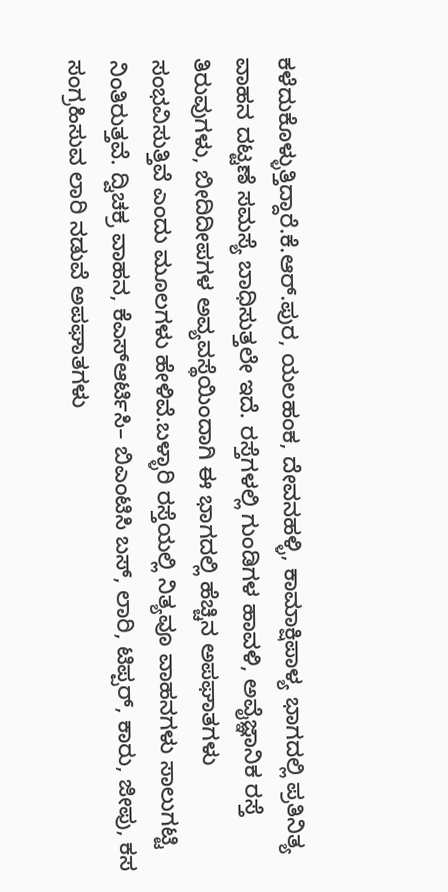ಕಳೆದುಕೊಳ್ಳುತ್ತಿದ್ದಾರೆ.ಕೆ.ಆರ್.ಪುರ, ಯಲಹಂಕ, ದೇವನಹಳ್ಳಿ, ಕಾಮಾಕ್ಷಿಪಾಳ್ಯ ಭಾಗದಲ್ಲಿ ಪ್ರತಿನಿತ್ಯ ವಾಹನ ದಟ್ಟಣೆ ಸಮಸ್ಯೆ ಬಾಧಿಸುತ್ತಲೇ ಇದೆ. ರಸ್ತೆಗಳಲ್ಲಿ ಗುಂಡಿಗಳ ಹಾವಳಿ, ಅವೈಜ್ಞಾನಿಕ ರಸ್ತೆ ತಿರುವುಗಳು, ಬೀದಿದೀಪಗಳ ಅವ್ಯವಸ್ಥೆಯಿಂದಾಗಿ ಈ ಭಾಗದಲ್ಲಿ ಹೆಚ್ಚಿನ ಅಪಘಾತಗಳು ಸಂಭವಿಸುತ್ತಿವೆ ಎಂದು ಮೂಲಗಳು ಹೇಳಿವೆ.ಬಳ್ಳಾರಿ ರಸ್ತೆಯಲ್ಲಿ ನಿತ್ಯವೂ ವಾಹನಗಳು ಸಾಲುಗಟ್ಟಿ ನಿಂತಿರುತ್ತವೆ. ದ್ವಿಚಕ್ರ ವಾಹನ, ಕೆಎಸ್ಆರ್ಟಿಸಿ– ಬಿಎಂಟಿಸಿ ಬಸ್, ಲಾರಿ, ಟಿಪ್ಪರ್, ಕಾರು, ಜೀಪು, ಕಸ ಸಂಗ್ರಹಿಸುವ ಲಾರಿ ನಡುವೆ ಅಪಘಾತಗಳು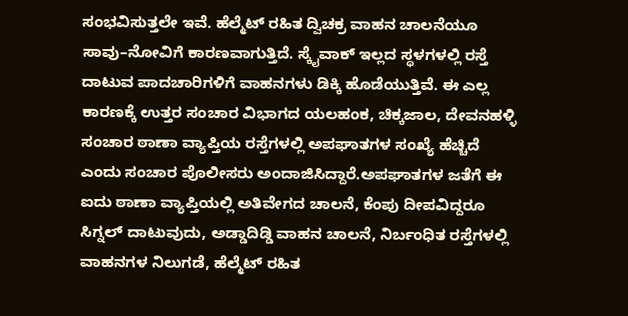ಸಂಭವಿಸುತ್ತಲೇ ಇವೆ. ಹೆಲ್ಮೆಟ್ ರಹಿತ ದ್ವಿಚಕ್ರ ವಾಹನ ಚಾಲನೆಯೂ ಸಾವು–ನೋವಿಗೆ ಕಾರಣವಾಗುತ್ತಿದೆ. ಸ್ಕೈವಾಕ್ ಇಲ್ಲದ ಸ್ಥಳಗಳಲ್ಲಿ ರಸ್ತೆ ದಾಟುವ ಪಾದಚಾರಿಗಳಿಗೆ ವಾಹನಗಳು ಡಿಕ್ಕಿ ಹೊಡೆಯುತ್ತಿವೆ. ಈ ಎಲ್ಲ ಕಾರಣಕ್ಕೆ ಉತ್ತರ ಸಂಚಾರ ವಿಭಾಗದ ಯಲಹಂಕ, ಚಿಕ್ಕಜಾಲ, ದೇವನಹಳ್ಳಿ ಸಂಚಾರ ಠಾಣಾ ವ್ಯಾಪ್ತಿಯ ರಸ್ತೆಗಳಲ್ಲಿ ಅಪಘಾತಗಳ ಸಂಖ್ಯೆ ಹೆಚ್ಚಿದೆ ಎಂದು ಸಂಚಾರ ಪೊಲೀಸರು ಅಂದಾಜಿಸಿದ್ದಾರೆ.ಅಪಘಾತಗಳ ಜತೆಗೆ ಈ ಐದು ಠಾಣಾ ವ್ಯಾಪ್ತಿಯಲ್ಲಿ ಅತಿವೇಗದ ಚಾಲನೆ, ಕೆಂಪು ದೀಪವಿದ್ದರೂ ಸಿಗ್ನಲ್ ದಾಟುವುದು, ಅಡ್ಡಾದಿಡ್ಡಿ ವಾಹನ ಚಾಲನೆ, ನಿರ್ಬಂಧಿತ ರಸ್ತೆಗಳಲ್ಲಿ ವಾಹನಗಳ ನಿಲುಗಡೆ, ಹೆಲ್ಮೆಟ್ ರಹಿತ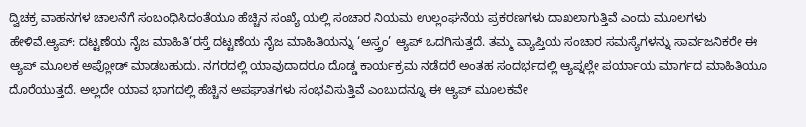ದ್ವಿಚಕ್ರ ವಾಹನಗಳ ಚಾಲನೆಗೆ ಸಂಬಂಧಿಸಿದಂತೆಯೂ ಹೆಚ್ಚಿನ ಸಂಖ್ಯೆ ಯಲ್ಲಿ ಸಂಚಾರ ನಿಯಮ ಉಲ್ಲಂಘನೆಯ ಪ್ರಕರಣಗಳು ದಾಖಲಾಗುತ್ತಿವೆ ಎಂದು ಮೂಲಗಳು ಹೇಳಿವೆ.ಆ್ಯಪ್: ದಟ್ಟಣೆಯ ನೈಜ ಮಾಹಿತಿ‘ರಸ್ತೆ ದಟ್ಟಣೆಯ ನೈಜ ಮಾಹಿತಿಯನ್ನು ‘ಅಸ್ತ್ರಂ’ ಆ್ಯಪ್ ಒದಗಿಸುತ್ತದೆ. ತಮ್ಮ ವ್ಯಾಪ್ತಿಯ ಸಂಚಾರ ಸಮಸ್ಯೆಗಳನ್ನು ಸಾರ್ವಜನಿಕರೇ ಈ ಆ್ಯಪ್ ಮೂಲಕ ಅಪ್ಲೋಡ್ ಮಾಡಬಹುದು. ನಗರದಲ್ಲಿ ಯಾವುದಾದರೂ ದೊಡ್ಡ ಕಾರ್ಯಕ್ರಮ ನಡೆದರೆ ಅಂತಹ ಸಂದರ್ಭದಲ್ಲಿ ಆ್ಯಪ್ನಲ್ಲೇ ಪರ್ಯಾಯ ಮಾರ್ಗದ ಮಾಹಿತಿಯೂ ದೊರೆಯುತ್ತದೆ. ಅಲ್ಲದೇ ಯಾವ ಭಾಗದಲ್ಲಿ ಹೆಚ್ಚಿನ ಅಪಘಾತಗಳು ಸಂಭವಿಸುತ್ತಿವೆ ಎಂಬುದನ್ನೂ ಈ ಆ್ಯಪ್ ಮೂಲಕವೇ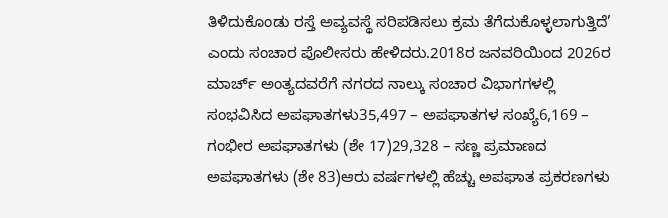ತಿಳಿದುಕೊಂಡು ರಸ್ತೆ ಅವ್ಯವಸ್ಥೆ ಸರಿಪಡಿಸಲು ಕ್ರಮ ತೆಗೆದುಕೊಳ್ಳಲಾಗುತ್ತಿದೆ’ ಎಂದು ಸಂಚಾರ ಪೊಲೀಸರು ಹೇಳಿದರು.2018ರ ಜನವರಿಯಿಂದ 2026ರ ಮಾರ್ಚ್ ಅಂತ್ಯದವರೆಗೆ ನಗರದ ನಾಲ್ಕು ಸಂಚಾರ ವಿಭಾಗಗಳಲ್ಲಿ ಸಂಭವಿಸಿದ ಅಪಘಾತಗಳು35,497 – ಅಪಘಾತಗಳ ಸಂಖ್ಯೆ6,169 – ಗಂಭೀರ ಅಪಘಾತಗಳು (ಶೇ 17)29,328 – ಸಣ್ಣ ಪ್ರಮಾಣದ ಅಪಘಾತಗಳು (ಶೇ 83)ಆರು ವರ್ಷಗಳಲ್ಲಿ ಹೆಚ್ಚು ಅಪಘಾತ ಪ್ರಕರಣಗಳು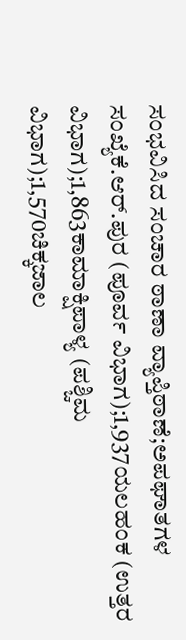ಸಂಭವಿಸಿದ ಸಂಚಾರ ಠಾಣಾ ವ್ಯಾಪ್ತಿಠಾಣೆ;ಅಪಘಾತಗಳ ಸಂಖ್ಯೆಕೆ.ಆರ್.ಪುರ (ಪೂರ್ವ ವಿಭಾಗ);1,937ಯಲಹಂಕ (ಉತ್ತರ ವಿಭಾಗ);1,863ಕಾಮಾಕ್ಷಿಪಾಳ್ಯ (ಪಶ್ಚಿಮ ವಿಭಾಗ);1,570ಚಿಕ್ಕಜಾಲ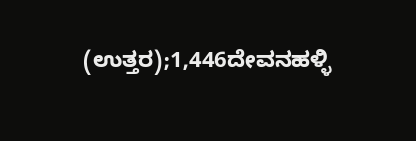(ಉತ್ತರ);1,446ದೇವನಹಳ್ಳಿ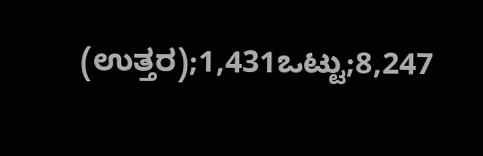(ಉತ್ತರ);1,431ಒಟ್ಟು;8,247